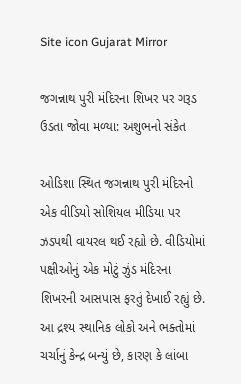Site icon Gujarat Mirror

જગન્નાથ પુરી મંદિરના શિખર પર ગરૂડ ઉડતા જોવા મળ્યા: અશુભનો સંકેત

ઓડિશા સ્થિત જગન્નાથ પુરી મંદિરનો એક વીડિયો સોશિયલ મીડિયા પર ઝડપથી વાયરલ થઈ રહ્યો છે. વીડિયોમાં પક્ષીઓનું એક મોટું ઝુંડ મંદિરના શિખરની આસપાસ ફરતું દેખાઈ રહ્યું છે. આ દ્રશ્ય સ્થાનિક લોકો અને ભક્તોમાં ચર્ચાનું કેન્દ્ર બન્યું છે, કારણ કે લાંબા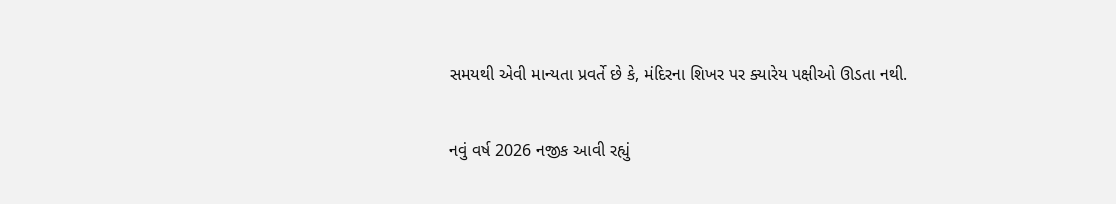સમયથી એવી માન્યતા પ્રવર્તે છે કે, મંદિરના શિખર પર ક્યારેય પક્ષીઓ ઊડતા નથી.

નવું વર્ષ 2026 નજીક આવી રહ્યું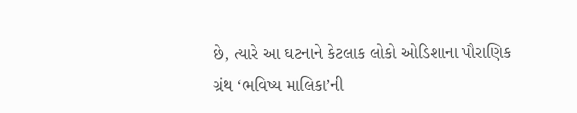છે, ત્યારે આ ઘટનાને કેટલાક લોકો ઓડિશાના પૌરાણિક ગ્રંથ ‘ભવિષ્ય માલિકા’ની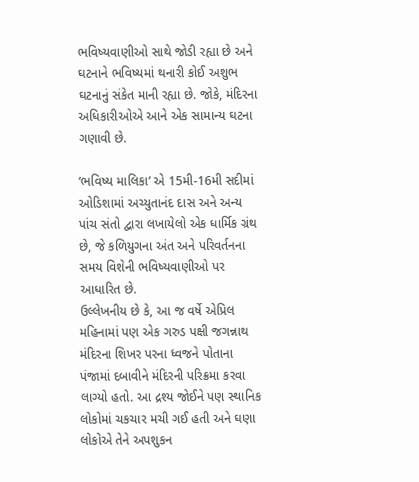ભવિષ્યવાણીઓ સાથે જોડી રહ્યા છે અને ઘટનાને ભવિષ્યમાં થનારી કોઈ અશુભ ઘટનાનું સંકેત માની રહ્યા છે. જોકે, મંદિરના અધિકારીઓએ આને એક સામાન્ય ઘટના ગણાવી છે.

‘ભવિષ્ય માલિકા’ એ 15મી-16મી સદીમાં ઓડિશામાં અચ્યુતાનંદ દાસ અને અન્ય પાંચ સંતો દ્વારા લખાયેલો એક ધાર્મિક ગ્રંથ છે, જે કળિયુગના અંત અને પરિવર્તનના સમય વિશેની ભવિષ્યવાણીઓ પર આધારિત છે.
ઉલ્લેખનીય છે કે, આ જ વર્ષે એપ્રિલ મહિનામાં પણ એક ગરુડ પક્ષી જગન્નાથ મંદિરના શિખર પરના ધ્વજને પોતાના પંજામાં દબાવીને મંદિરની પરિક્રમા કરવા લાગ્યો હતો. આ દ્રશ્ય જોઈને પણ સ્થાનિક લોકોમાં ચકચાર મચી ગઈ હતી અને ઘણા લોકોએ તેને અપશુકન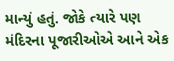માન્યું હતું. જોકે ત્યારે પણ મંદિરના પૂજારીઓએ આને એક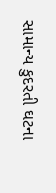સામાન્ય કુદરતી ઘટના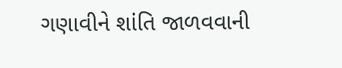ગણાવીને શાંતિ જાળવવાની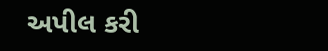અપીલ કરી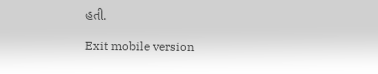હતી.

Exit mobile version